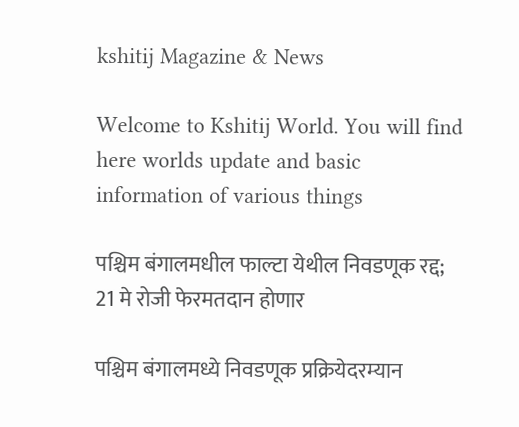kshitij Magazine & News

Welcome to Kshitij World. You will find here worlds update and basic information of various things

पश्चिम बंगालमधील फाल्टा येथील निवडणूक रद्द; 21 मे रोजी फेरमतदान होणार

पश्चिम बंगालमध्ये निवडणूक प्रक्रियेदरम्यान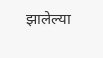झालेल्या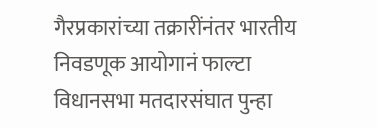गैरप्रकारांच्या तक्रारींनंतर भारतीय निवडणूक आयोगानं फाल्टा विधानसभा मतदारसंघात पुन्हा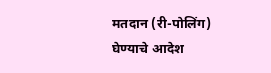मतदान (री-पोलिंग) घेण्याचे आदेश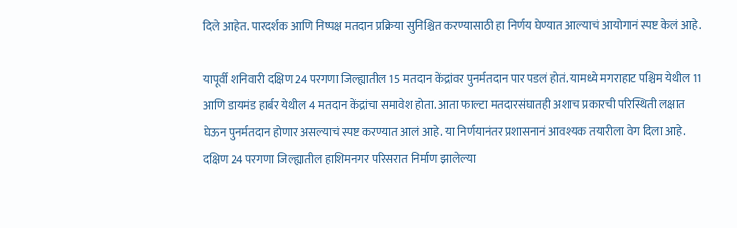दिले आहेत. पारदर्शक आणि निष्पक्ष मतदान प्रक्रिया सुनिश्चित करण्यासाठी हा निर्णय घेण्यात आल्याचं आयोगानं स्पष्ट केलं आहे.

यापूर्वी शनिवारी दक्षिण 24 परगणा जिल्ह्यातील 15 मतदान केंद्रांवर पुनर्मतदान पार पडलं होतं. यामध्ये मगराहाट पश्चिम येथील 11 आणि डायमंड हार्बर येथील 4 मतदान केंद्रांचा समावेश होता. आता फाल्टा मतदारसंघातही अशाच प्रकारची परिस्थिती लक्षात घेऊन पुनर्मतदान होणार असल्याचं स्पष्ट करण्यात आलं आहे. या निर्णयानंतर प्रशासनानं आवश्यक तयारीला वेग दिला आहे. दक्षिण 24 परगणा जिल्ह्यातील हाशिमनगर परिसरात निर्माण झालेल्या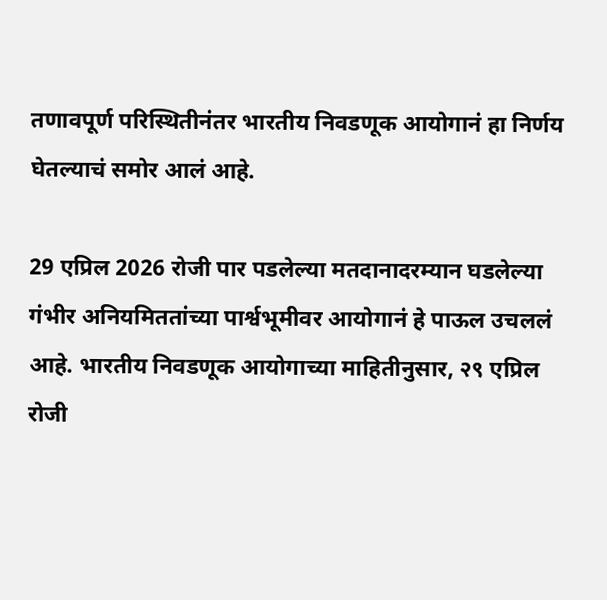तणावपूर्ण परिस्थितीनंतर भारतीय निवडणूक आयोगानं हा निर्णय घेतल्याचं समोर आलं आहे.

29 एप्रिल 2026 रोजी पार पडलेल्या मतदानादरम्यान घडलेल्या गंभीर अनियमिततांच्या पार्श्वभूमीवर आयोगानं हे पाऊल उचललं आहे. भारतीय निवडणूक आयोगाच्या माहितीनुसार, २९ एप्रिल रोजी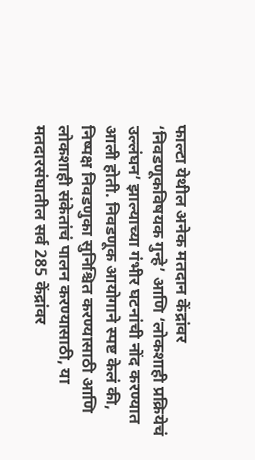फाल्टा येथील अनेक मतदान केंद्रांवर ‘निवडणूकविषयक गुन्हे’ आणि ‘लोकशाही प्रक्रियेचं उल्लंघन’ झाल्याच्या गंभीर घटनांची नोंद करण्यात आली होती. निवडणूक आयोगाने स्पष्ट केलं की, निष्पक्ष निवडणुका सुनिश्चित करण्यासाठी आणि लोकशाही संकेतांचं पालन करण्यासाठी, या मतदारसंघातील सर्व 285 केंद्रांवर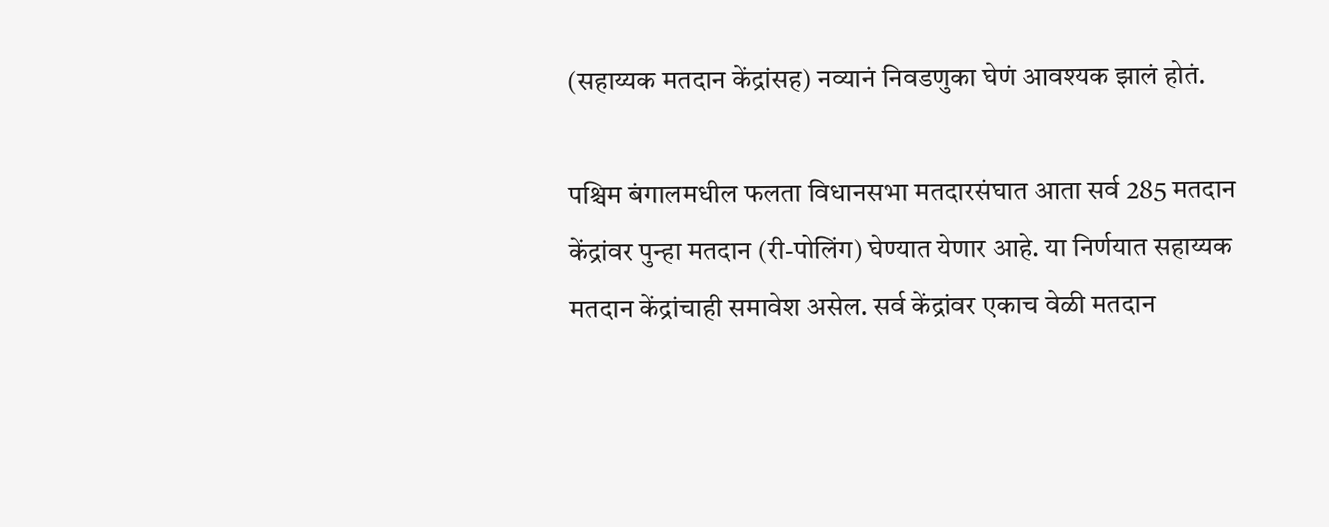(सहाय्यक मतदान केंद्रांसह) नव्यानं निवडणुका घेणं आवश्यक झालं होतं.

पश्चिम बंगालमधील फलता विधानसभा मतदारसंघात आता सर्व 285 मतदान केंद्रांवर पुन्हा मतदान (री-पोलिंग) घेण्यात येणार आहे. या निर्णयात सहाय्यक मतदान केंद्रांचाही समावेश असेल. सर्व केंद्रांवर एकाच वेळी मतदान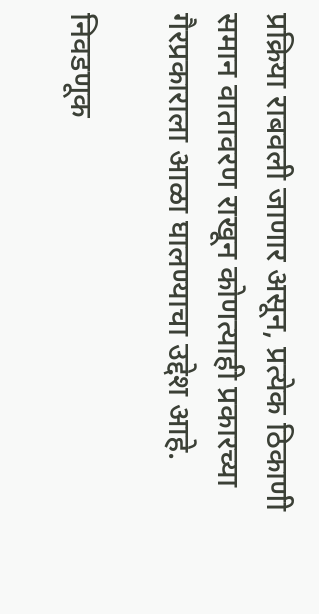प्रक्रिया राबवली जाणार असून, प्रत्येक ठिकाणी समान वातावरण राखून कोणत्याही प्रकारच्या गैरप्रकाराला आळा घालण्याचा उद्देश आहे.

निवडणूक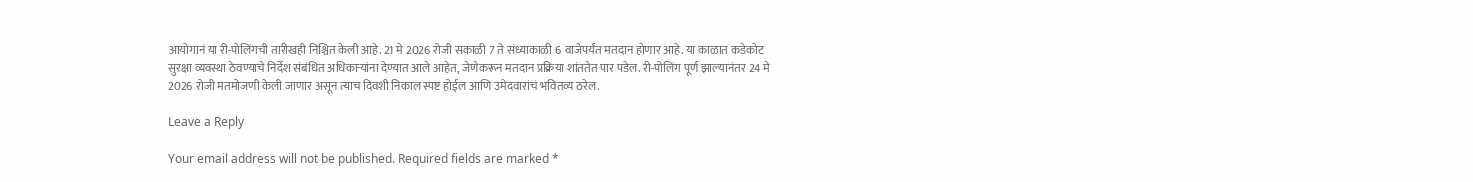आयोगानं या री-पोलिंगची तारीखही निश्चित केली आहे. 21 मे 2026 रोजी सकाळी 7 ते संध्याकाळी 6 वाजेपर्यंत मतदान होणार आहे. या काळात कडेकोट सुरक्षा व्यवस्था ठेवण्याचे निर्देश संबंधित अधिकाऱ्यांना देण्यात आले आहेत, जेणेकरून मतदान प्रक्रिया शांततेत पार पडेल. री-पोलिंग पूर्ण झाल्यानंतर 24 मे 2026 रोजी मतमोजणी केली जाणार असून त्याच दिवशी निकाल स्पष्ट होईल आणि उमेदवारांचं भवितव्य ठरेल.

Leave a Reply

Your email address will not be published. Required fields are marked *